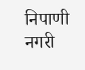निपाणी नगरी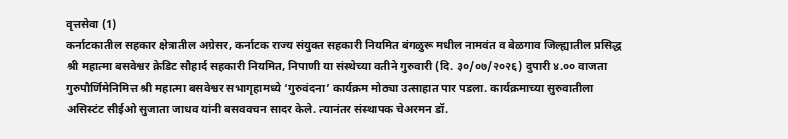वृत्तसेवा (1)
कर्नाटकातील सहकार क्षेत्रातील अग्रेसर, कर्नाटक राज्य संयुक्त सहकारी नियमित बंगळुरू मधील नामवंत व बेळगाव जिल्ह्यातील प्रसिद्ध श्री महात्मा बसवेश्वर क्रेडिट सौहार्द सहकारी नियमित, निपाणी या संस्थेच्या वतीने गुरुवारी (दि. ३०/०७/२०२६) दुपारी ४.०० वाजता गुरुपौर्णिमेनिमित्त श्री महात्मा बसवेश्वर सभागृहामध्ये ‘गुरुवंदना’ कार्यक्रम मोठ्या उत्साहात पार पडला. कार्यक्रमाच्या सुरुवातीला असिस्टंट सीईओ सुजाता जाधव यांनी बसववचन सादर केले. त्यानंतर संस्थापक चेअरमन डॉ.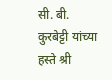सी. बी. कुरबेट्टी यांच्या हस्ते श्री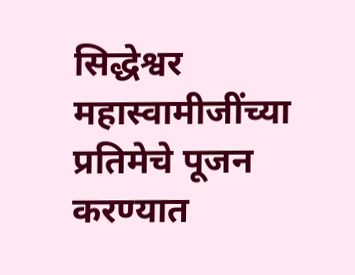सिद्धेश्वर महास्वामीजींच्या प्रतिमेचे पूजन करण्यात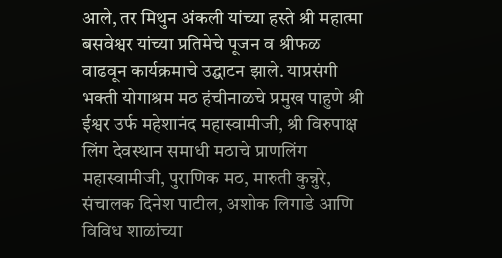आले, तर मिथुन अंकली यांच्या हस्ते श्री महात्मा बसवेश्वर यांच्या प्रतिमेचे पूजन व श्रीफळ वाढवून कार्यक्रमाचे उद्घाटन झाले. याप्रसंगी भक्ती योगाश्रम मठ हंचीनाळचे प्रमुख पाहुणे श्री ईश्वर उर्फ महेशानंद महास्वामीजी, श्री विरुपाक्ष लिंग देवस्थान समाधी मठाचे प्राणलिंग महास्वामीजी, पुराणिक मठ, मारुती कुन्नुरे, संचालक दिनेश पाटील, अशोक लिगाडे आणि विविध शाळांच्या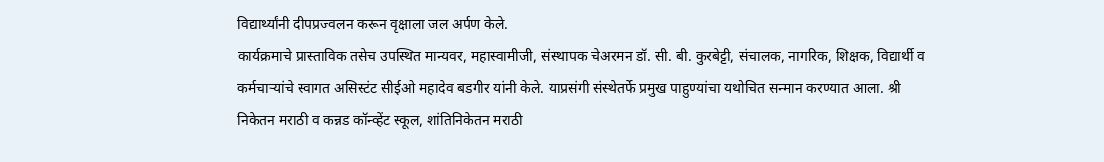विद्यार्थ्यांनी दीपप्रज्वलन करून वृक्षाला जल अर्पण केले.
कार्यक्रमाचे प्रास्ताविक तसेच उपस्थित मान्यवर, महास्वामीजी, संस्थापक चेअरमन डॉ. सी. बी. कुरबेट्टी, संचालक, नागरिक, शिक्षक, विद्यार्थी व कर्मचाऱ्यांचे स्वागत असिस्टंट सीईओ महादेव बडगीर यांनी केले. याप्रसंगी संस्थेतर्फे प्रमुख पाहुण्यांचा यथोचित सन्मान करण्यात आला. श्री निकेतन मराठी व कन्नड कॉन्व्हेंट स्कूल, शांतिनिकेतन मराठी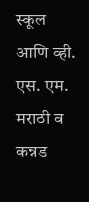स्कूल आणि व्ही. एस. एम. मराठी व कन्नड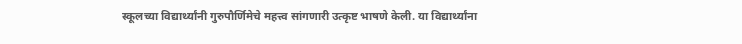स्कूलच्या विद्यार्थ्यांनी गुरुपौर्णिमेचे महत्त्व सांगणारी उत्कृष्ट भाषणे केली. या विद्यार्थ्यांना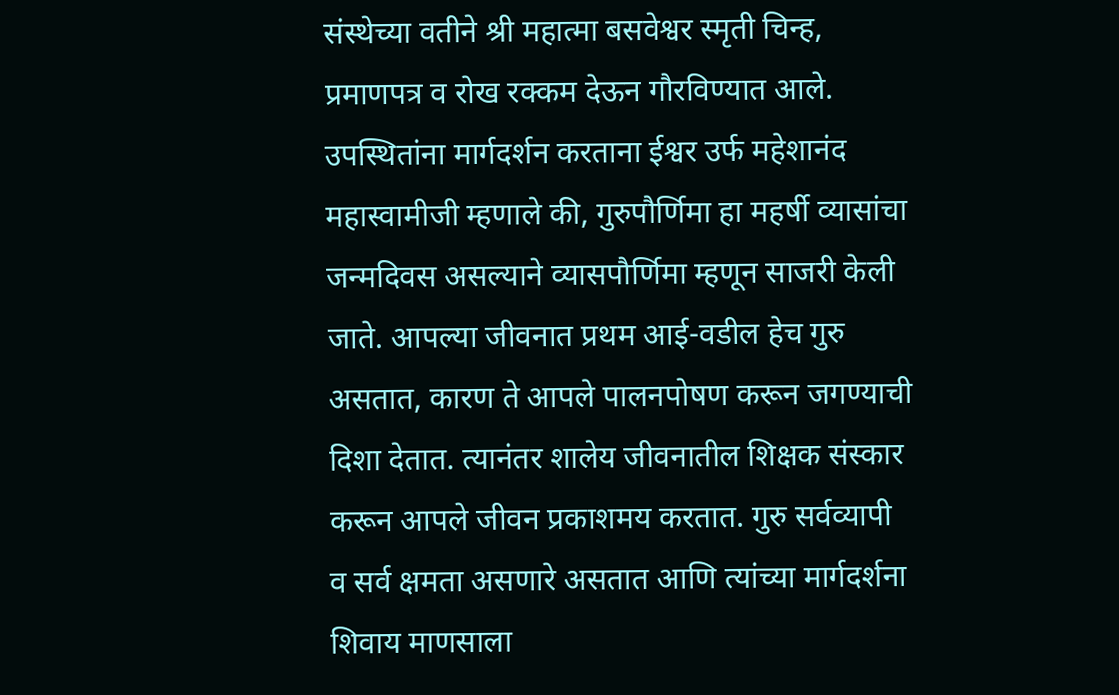संस्थेच्या वतीने श्री महात्मा बसवेश्वर स्मृती चिन्ह, प्रमाणपत्र व रोख रक्कम देऊन गौरविण्यात आले.
उपस्थितांना मार्गदर्शन करताना ईश्वर उर्फ महेशानंद महास्वामीजी म्हणाले की, गुरुपौर्णिमा हा महर्षी व्यासांचा जन्मदिवस असल्याने व्यासपौर्णिमा म्हणून साजरी केली जाते. आपल्या जीवनात प्रथम आई-वडील हेच गुरु असतात, कारण ते आपले पालनपोषण करून जगण्याची दिशा देतात. त्यानंतर शालेय जीवनातील शिक्षक संस्कार करून आपले जीवन प्रकाशमय करतात. गुरु सर्वव्यापी व सर्व क्षमता असणारे असतात आणि त्यांच्या मार्गदर्शना शिवाय माणसाला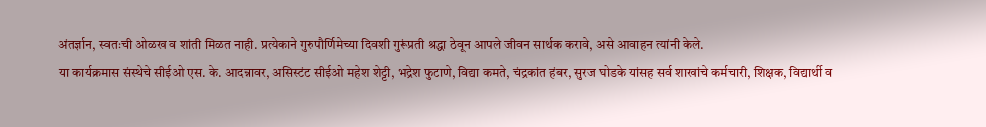अंतर्ज्ञान, स्वतःची ओळख व शांती मिळत नाही. प्रत्येकाने गुरुपौर्णिमेच्या दिवशी गुरूंप्रती श्रद्धा ठेवून आपले जीवन सार्थक करावे, असे आवाहन त्यांनी केले.
या कार्यक्रमास संस्थेचे सीईओ एस. के. आदन्नावर, असिस्टंट सीईओ महेश शेट्टी, भद्रेश फुटाणे, विद्या कमते, चंद्रकांत हंबर, सुरज घोडके यांसह सर्व शाखांचे कर्मचारी, शिक्षक, विद्यार्थी व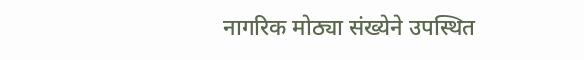नागरिक मोठ्या संख्येने उपस्थित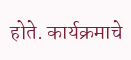होते. कार्यक्रमाचे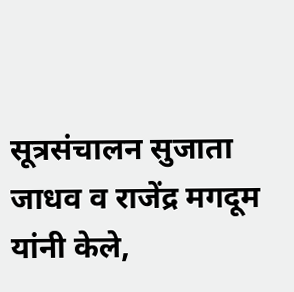सूत्रसंचालन सुजाता जाधव व राजेंद्र मगदूम यांनी केले,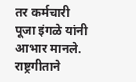तर कर्मचारी पूजा इंगळे यांनी आभार मानले. राष्ट्रगीताने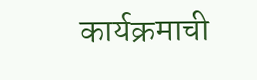कार्यक्रमाची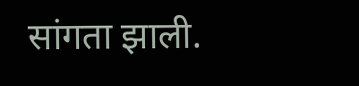सांगता झाली.